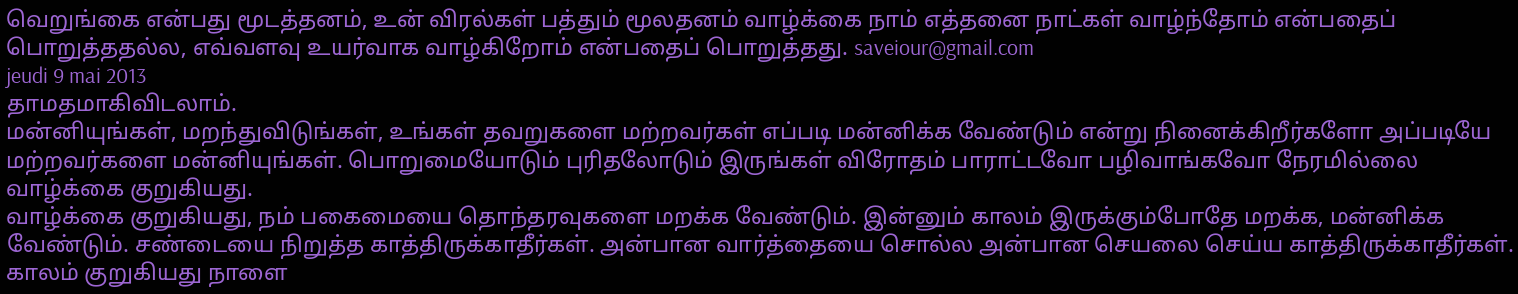வெறுங்கை என்பது மூடத்தனம், உன் விரல்கள் பத்தும் மூலதனம் வாழ்க்கை நாம் எத்தனை நாட்கள் வாழ்ந்தோம் என்பதைப் பொறுத்ததல்ல, எவ்வளவு உயர்வாக வாழ்கிறோம் என்பதைப் பொறுத்தது. saveiour@gmail.com
jeudi 9 mai 2013
தாமதமாகிவிடலாம்.
மன்னியுங்கள், மறந்துவிடுங்கள், உங்கள் தவறுகளை மற்றவர்கள் எப்படி மன்னிக்க வேண்டும் என்று நினைக்கிறீர்களோ அப்படியே மற்றவர்களை மன்னியுங்கள். பொறுமையோடும் புரிதலோடும் இருங்கள் விரோதம் பாராட்டவோ பழிவாங்கவோ நேரமில்லை வாழ்க்கை குறுகியது.
வாழ்க்கை குறுகியது, நம் பகைமையை தொந்தரவுகளை மறக்க வேண்டும். இன்னும் காலம் இருக்கும்போதே மறக்க, மன்னிக்க வேண்டும். சண்டையை நிறுத்த காத்திருக்காதீர்கள். அன்பான வார்த்தையை சொல்ல அன்பான செயலை செய்ய காத்திருக்காதீர்கள். காலம் குறுகியது நாளை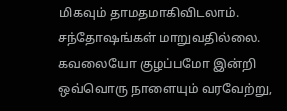மிகவும் தாமதமாகிவிடலாம்.
சந்தோஷங்கள் மாறுவதில்லை.
கவலையோ குழப்பமோ இன்றி ஒவ்வொரு நாளையும் வரவேற்று,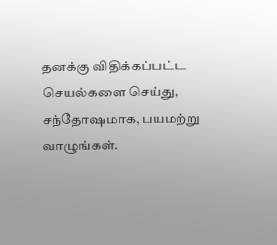தனக்கு விதிக்கப்பட்ட செயல்களை செய்து, சந்தோஷமாக, பயமற்று வாழுங்கள்.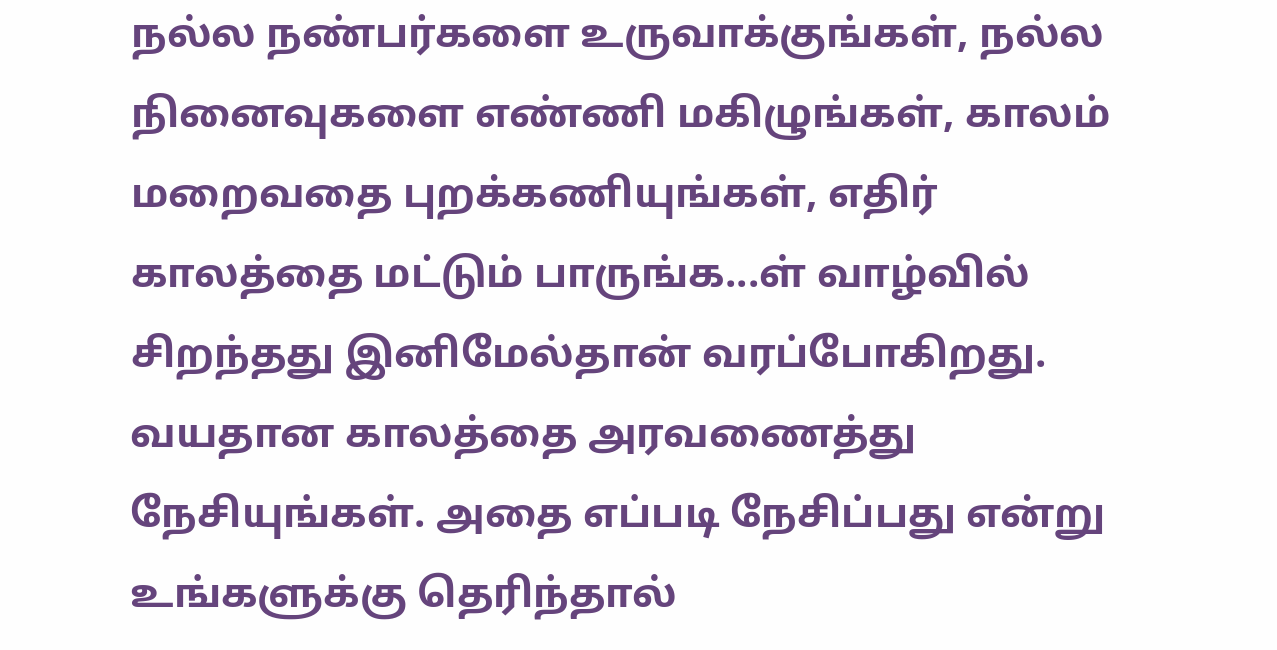நல்ல நண்பர்களை உருவாக்குங்கள், நல்ல நினைவுகளை எண்ணி மகிழுங்கள், காலம் மறைவதை புறக்கணியுங்கள், எதிர் காலத்தை மட்டும் பாருங்க...ள் வாழ்வில் சிறந்தது இனிமேல்தான் வரப்போகிறது.
வயதான காலத்தை அரவணைத்து நேசியுங்கள். அதை எப்படி நேசிப்பது என்று உங்களுக்கு தெரிந்தால்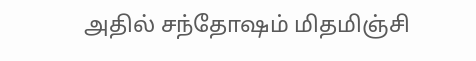அதில் சந்தோஷம் மிதமிஞ்சி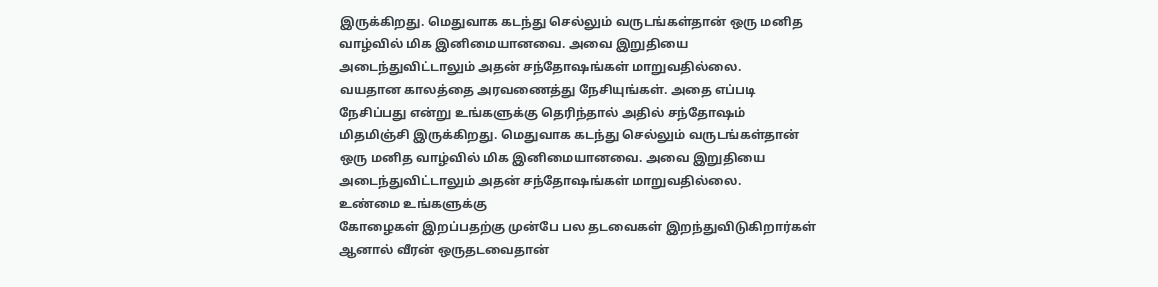இருக்கிறது. மெதுவாக கடந்து செல்லும் வருடங்கள்தான் ஒரு மனித வாழ்வில் மிக இனிமையானவை. அவை இறுதியை அடைந்துவிட்டாலும் அதன் சந்தோஷங்கள் மாறுவதில்லை.
வயதான காலத்தை அரவணைத்து நேசியுங்கள். அதை எப்படி நேசிப்பது என்று உங்களுக்கு தெரிந்தால் அதில் சந்தோஷம் மிதமிஞ்சி இருக்கிறது. மெதுவாக கடந்து செல்லும் வருடங்கள்தான் ஒரு மனித வாழ்வில் மிக இனிமையானவை. அவை இறுதியை அடைந்துவிட்டாலும் அதன் சந்தோஷங்கள் மாறுவதில்லை.
உண்மை உங்களுக்கு
கோழைகள் இறப்பதற்கு முன்பே பல தடவைகள் இறந்துவிடுகிறார்கள் ஆனால் வீரன் ஒருதடவைதான்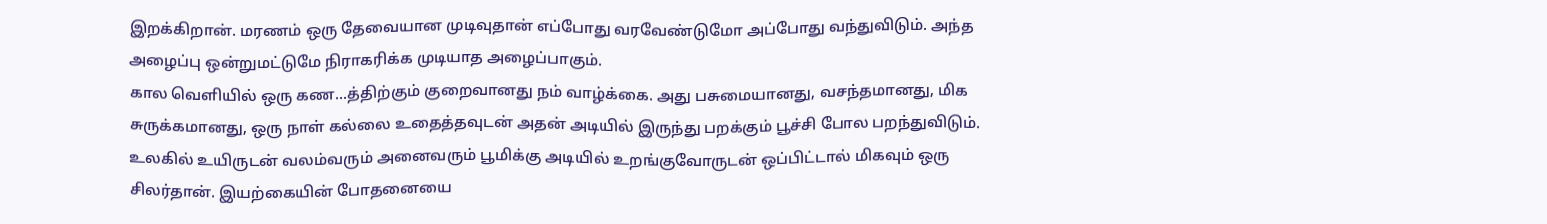இறக்கிறான். மரணம் ஒரு தேவையான முடிவுதான் எப்போது வரவேண்டுமோ அப்போது வந்துவிடும். அந்த அழைப்பு ஒன்றுமட்டுமே நிராகரிக்க முடியாத அழைப்பாகும்.
கால வெளியில் ஒரு கண...த்திற்கும் குறைவானது நம் வாழ்க்கை. அது பசுமையானது, வசந்தமானது, மிக சுருக்கமானது, ஒரு நாள் கல்லை உதைத்தவுடன் அதன் அடியில் இருந்து பறக்கும் பூச்சி போல பறந்துவிடும்.
உலகில் உயிருடன் வலம்வரும் அனைவரும் பூமிக்கு அடியில் உறங்குவோருடன் ஒப்பிட்டால் மிகவும் ஒரு சிலர்தான். இயற்கையின் போதனையை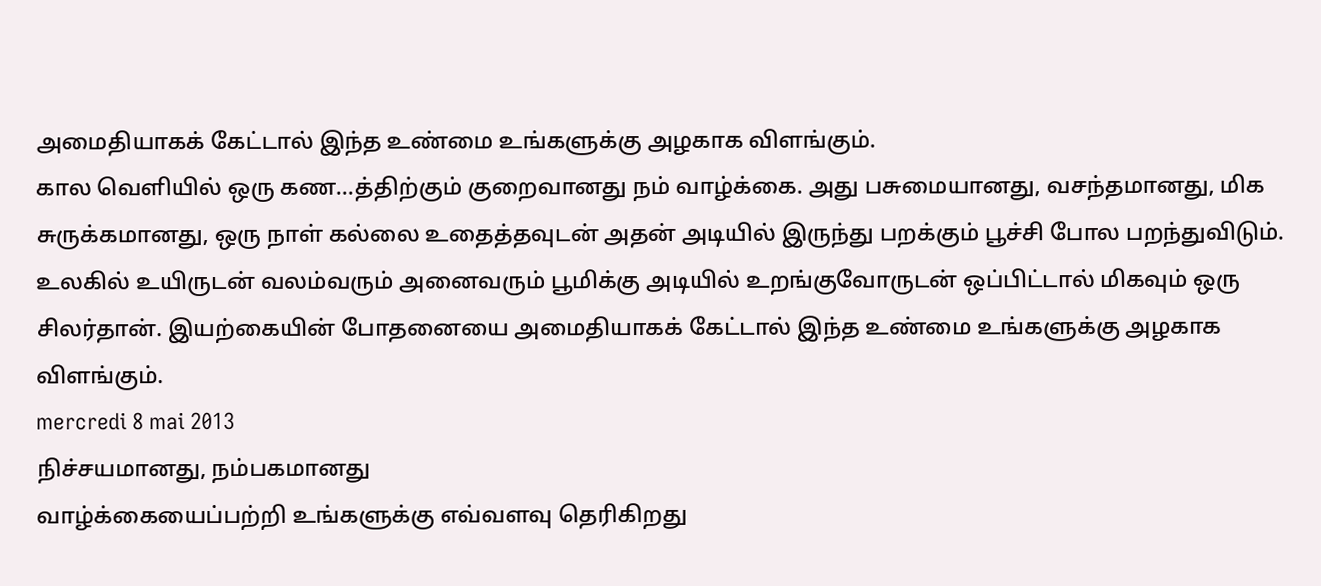அமைதியாகக் கேட்டால் இந்த உண்மை உங்களுக்கு அழகாக விளங்கும்.
கால வெளியில் ஒரு கண...த்திற்கும் குறைவானது நம் வாழ்க்கை. அது பசுமையானது, வசந்தமானது, மிக சுருக்கமானது, ஒரு நாள் கல்லை உதைத்தவுடன் அதன் அடியில் இருந்து பறக்கும் பூச்சி போல பறந்துவிடும்.
உலகில் உயிருடன் வலம்வரும் அனைவரும் பூமிக்கு அடியில் உறங்குவோருடன் ஒப்பிட்டால் மிகவும் ஒரு சிலர்தான். இயற்கையின் போதனையை அமைதியாகக் கேட்டால் இந்த உண்மை உங்களுக்கு அழகாக விளங்கும்.
mercredi 8 mai 2013
நிச்சயமானது, நம்பகமானது
வாழ்க்கையைப்பற்றி உங்களுக்கு எவ்வளவு தெரிகிறது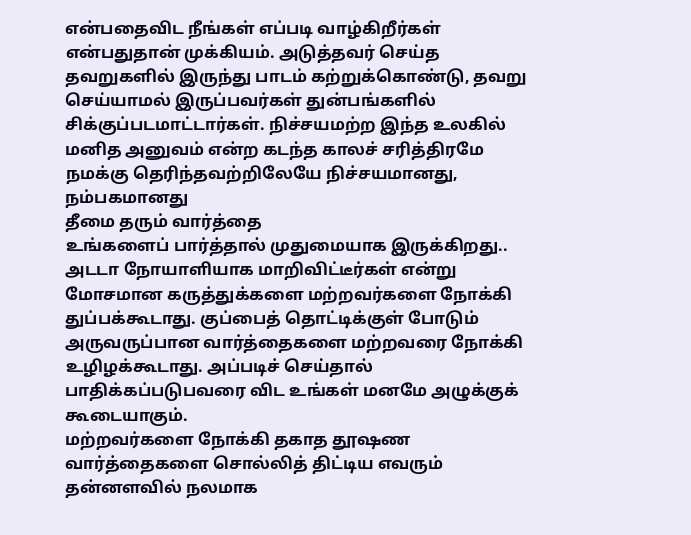என்பதைவிட நீங்கள் எப்படி வாழ்கிறீர்கள் என்பதுதான் முக்கியம். அடுத்தவர் செய்த தவறுகளில் இருந்து பாடம் கற்றுக்கொண்டு, தவறு செய்யாமல் இருப்பவர்கள் துன்பங்களில் சிக்குப்படமாட்டார்கள். நிச்சயமற்ற இந்த உலகில் மனித அனுவம் என்ற கடந்த காலச் சரித்திரமே நமக்கு தெரிந்தவற்றிலேயே நிச்சயமானது, நம்பகமானது
தீமை தரும் வார்த்தை
உங்களைப் பார்த்தால் முதுமையாக இருக்கிறது.. அடடா நோயாளியாக மாறிவிட்டீர்கள் என்று மோசமான கருத்துக்களை மற்றவர்களை நோக்கி துப்பக்கூடாது. குப்பைத் தொட்டிக்குள் போடும் அருவருப்பான வார்த்தைகளை மற்றவரை நோக்கி உழிழக்கூடாது. அப்படிச் செய்தால் பாதிக்கப்படுபவரை விட உங்கள் மனமே அழுக்குக் கூடையாகும்.
மற்றவர்களை நோக்கி தகாத தூஷண வார்த்தைகளை சொல்லித் திட்டிய எவரும் தன்னளவில் நலமாக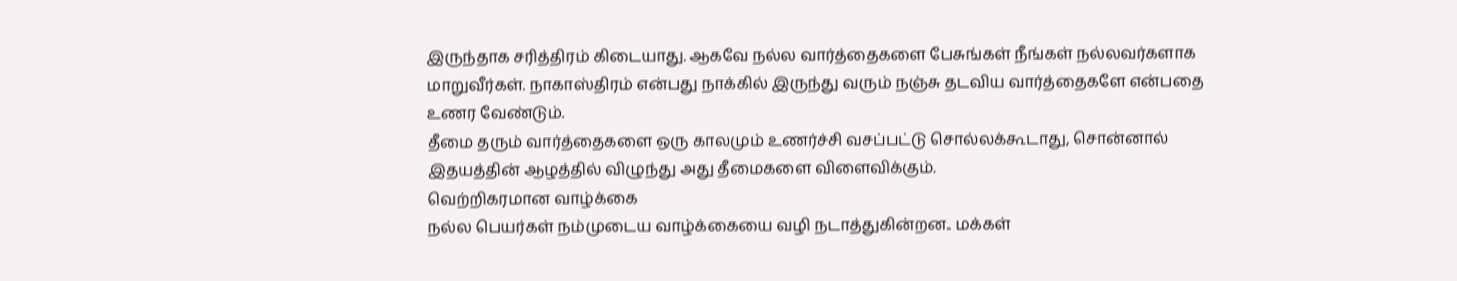இருந்தாக சரித்திரம் கிடையாது. ஆகவே நல்ல வார்த்தைகளை பேசுங்கள் நீங்கள் நல்லவர்களாக மாறுவீர்கள். நாகாஸ்திரம் என்பது நாக்கில் இருந்து வரும் நஞ்சு தடவிய வார்த்தைகளே என்பதை உணர வேண்டும்.
தீமை தரும் வார்த்தைகளை ஒரு காலமும் உணர்ச்சி வசப்பட்டு சொல்லக்கூடாது, சொன்னால் இதயத்தின் ஆழத்தில் விழுந்து அது தீமைகளை விளைவிக்கும்.
வெற்றிகரமான வாழ்க்கை
நல்ல பெயர்கள் நம்முடைய வாழ்க்கையை வழி நடாத்துகின்றன.. மக்கள்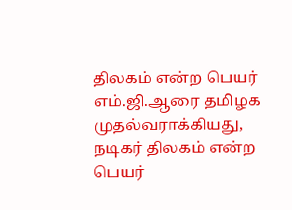திலகம் என்ற பெயர் எம்.ஜி.ஆரை தமிழக முதல்வராக்கியது, நடிகர் திலகம் என்ற பெயர்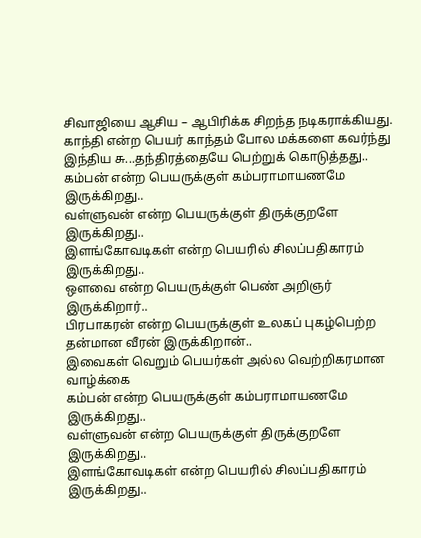சிவாஜியை ஆசிய – ஆபிரிக்க சிறந்த நடிகராக்கியது. காந்தி என்ற பெயர் காந்தம் போல மக்களை கவர்ந்து இந்திய சு...தந்திரத்தையே பெற்றுக் கொடுத்தது..
கம்பன் என்ற பெயருக்குள் கம்பராமாயணமே இருக்கிறது..
வள்ளுவன் என்ற பெயருக்குள் திருக்குறளே இருக்கிறது..
இளங்கோவடிகள் என்ற பெயரில் சிலப்பதிகாரம் இருக்கிறது..
ஒளவை என்ற பெயருக்குள் பெண் அறிஞர் இருக்கிறார்..
பிரபாகரன் என்ற பெயருக்குள் உலகப் புகழ்பெற்ற தன்மான வீரன் இருக்கிறான்..
இவைகள் வெறும் பெயர்கள் அல்ல வெற்றிகரமான வாழ்க்கை
கம்பன் என்ற பெயருக்குள் கம்பராமாயணமே இருக்கிறது..
வள்ளுவன் என்ற பெயருக்குள் திருக்குறளே இருக்கிறது..
இளங்கோவடிகள் என்ற பெயரில் சிலப்பதிகாரம் இருக்கிறது..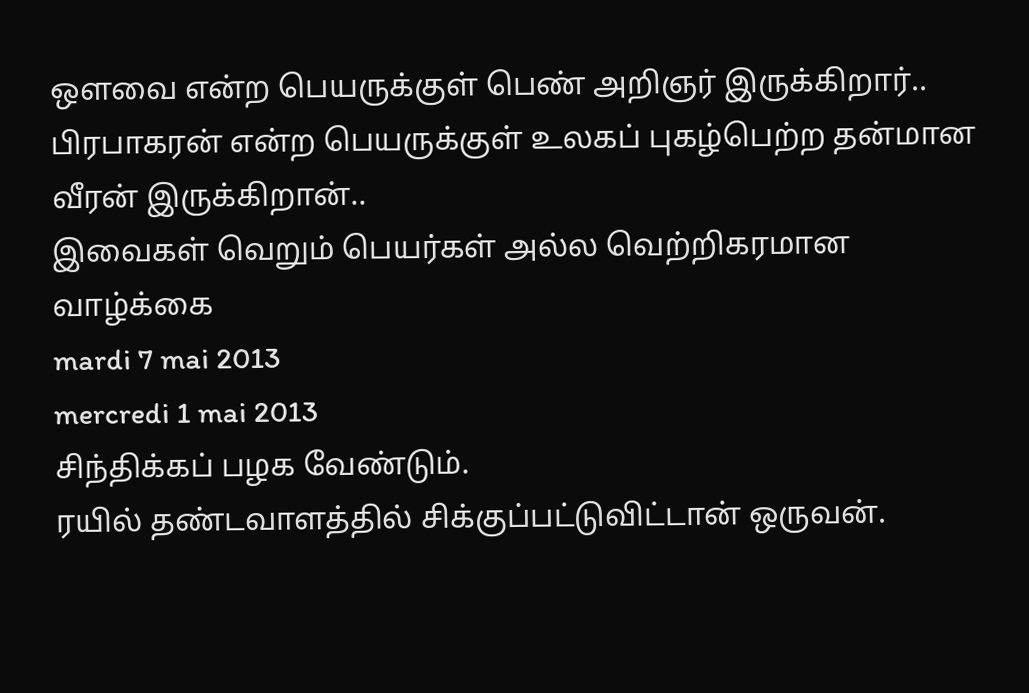ஒளவை என்ற பெயருக்குள் பெண் அறிஞர் இருக்கிறார்..
பிரபாகரன் என்ற பெயருக்குள் உலகப் புகழ்பெற்ற தன்மான வீரன் இருக்கிறான்..
இவைகள் வெறும் பெயர்கள் அல்ல வெற்றிகரமான வாழ்க்கை
mardi 7 mai 2013
mercredi 1 mai 2013
சிந்திக்கப் பழக வேண்டும்.
ரயில் தண்டவாளத்தில் சிக்குப்பட்டுவிட்டான் ஒருவன்.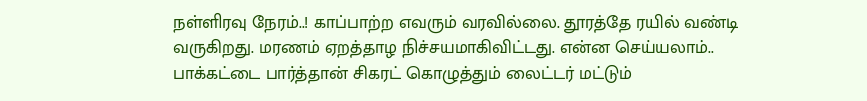நள்ளிரவு நேரம்..! காப்பாற்ற எவரும் வரவில்லை. தூரத்தே ரயில் வண்டி வருகிறது. மரணம் ஏறத்தாழ நிச்சயமாகிவிட்டது. என்ன செய்யலாம்.. பாக்கட்டை பார்த்தான் சிகரட் கொழுத்தும் லைட்டர் மட்டும்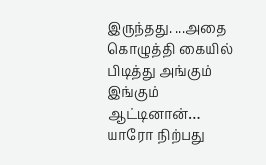இருந்தது. ...அதை கொழுத்தி கையில் பிடித்து அங்கும் இங்கும் ஆட்டினான்… யாரோ நிற்பது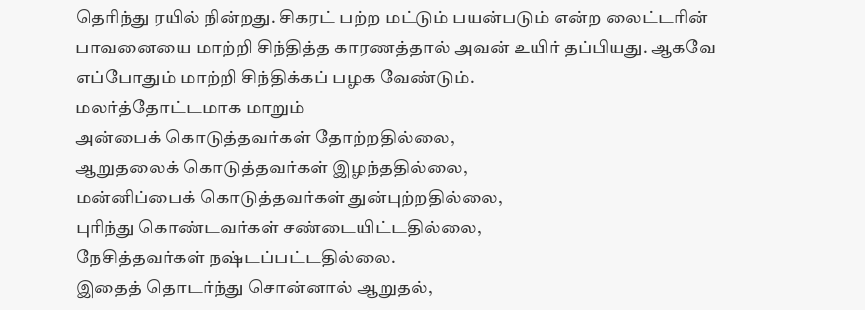தெரிந்து ரயில் நின்றது. சிகரட் பற்ற மட்டும் பயன்படும் என்ற லைட்டரின் பாவனையை மாற்றி சிந்தித்த காரணத்தால் அவன் உயிர் தப்பியது. ஆகவே எப்போதும் மாற்றி சிந்திக்கப் பழக வேண்டும்.
மலர்த்தோட்டமாக மாறும்
அன்பைக் கொடுத்தவர்கள் தோற்றதில்லை,
ஆறுதலைக் கொடுத்தவர்கள் இழந்ததில்லை,
மன்னிப்பைக் கொடுத்தவர்கள் துன்புற்றதில்லை,
புரிந்து கொண்டவர்கள் சண்டையிட்டதில்லை,
நேசித்தவர்கள் நஷ்டப்பட்டதில்லை.
இதைத் தொடர்ந்து சொன்னால் ஆறுதல்,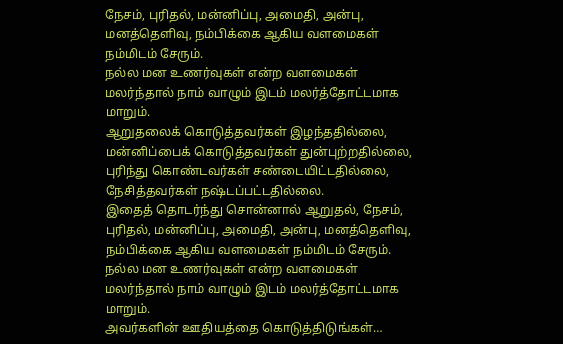நேசம், புரிதல், மன்னிப்பு, அமைதி, அன்பு, மனத்தெளிவு, நம்பிக்கை ஆகிய வளமைகள் நம்மிடம் சேரும்.
நல்ல மன உணர்வுகள் என்ற வளமைகள் மலர்ந்தால் நாம் வாழும் இடம் மலர்த்தோட்டமாக மாறும்.
ஆறுதலைக் கொடுத்தவர்கள் இழந்ததில்லை,
மன்னிப்பைக் கொடுத்தவர்கள் துன்புற்றதில்லை,
புரிந்து கொண்டவர்கள் சண்டையிட்டதில்லை,
நேசித்தவர்கள் நஷ்டப்பட்டதில்லை.
இதைத் தொடர்ந்து சொன்னால் ஆறுதல், நேசம், புரிதல், மன்னிப்பு, அமைதி, அன்பு, மனத்தெளிவு, நம்பிக்கை ஆகிய வளமைகள் நம்மிடம் சேரும்.
நல்ல மன உணர்வுகள் என்ற வளமைகள் மலர்ந்தால் நாம் வாழும் இடம் மலர்த்தோட்டமாக மாறும்.
அவர்களின் ஊதியத்தை கொடுத்திடுங்கள்…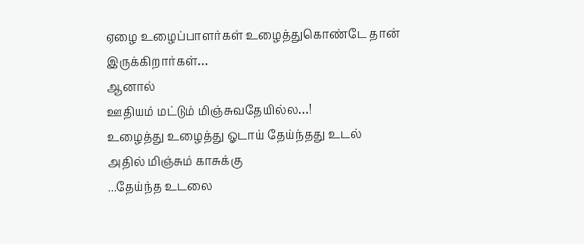ஏழை உழைப்பாளர்கள் உழைத்துகொண்டே தான்
இருக்கிறார்கள்…
ஆனால்
ஊதியம் மட்டும் மிஞ்சுவதேயில்ல…!
உழைத்து உழைத்து ஓடாய் தேய்ந்தது உடல்
அதில் மிஞ்சும் காசுக்கு
...தேய்ந்த உடலை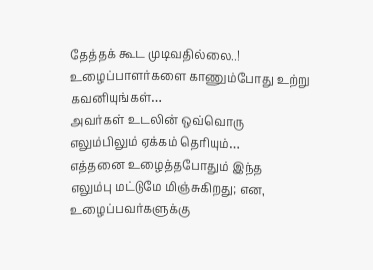தேத்தக் கூட முடிவதில்லை..!
உழைப்பாளர்களை காணும்போது உற்று கவனியுங்கள்…
அவர்கள் உடலின் ஒவ்வொரு
எலும்பிலும் ஏக்கம் தெரியும்…
எத்தனை உழைத்தபோதும் இந்த
எலும்பு மட்டுமே மிஞ்சுகிறது; என,
உழைப்பவர்களுக்கு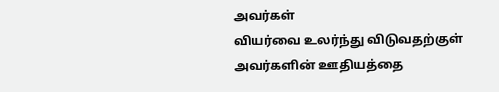அவர்கள்
வியர்வை உலர்ந்து விடுவதற்குள்
அவர்களின் ஊதியத்தை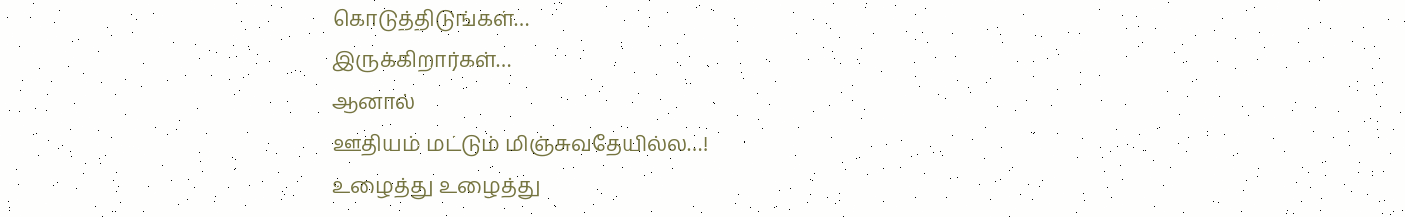கொடுத்திடுங்கள்…
இருக்கிறார்கள்…
ஆனால்
ஊதியம் மட்டும் மிஞ்சுவதேயில்ல…!
உழைத்து உழைத்து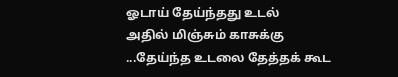ஓடாய் தேய்ந்தது உடல்
அதில் மிஞ்சும் காசுக்கு
...தேய்ந்த உடலை தேத்தக் கூட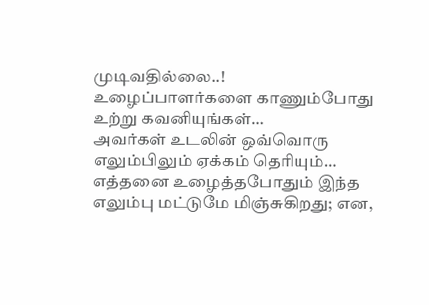முடிவதில்லை..!
உழைப்பாளர்களை காணும்போது உற்று கவனியுங்கள்…
அவர்கள் உடலின் ஒவ்வொரு
எலும்பிலும் ஏக்கம் தெரியும்…
எத்தனை உழைத்தபோதும் இந்த
எலும்பு மட்டுமே மிஞ்சுகிறது; என,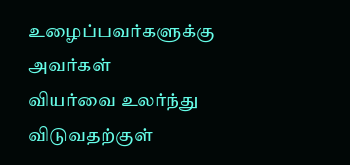உழைப்பவர்களுக்கு அவர்கள்
வியர்வை உலர்ந்து விடுவதற்குள்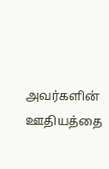அவர்களின் ஊதியத்தை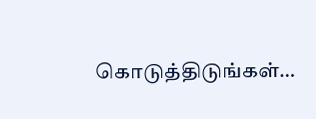கொடுத்திடுங்கள்…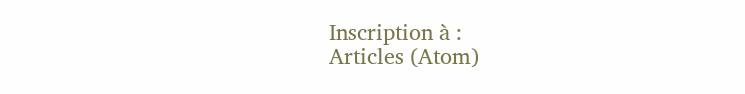Inscription à :
Articles (Atom)